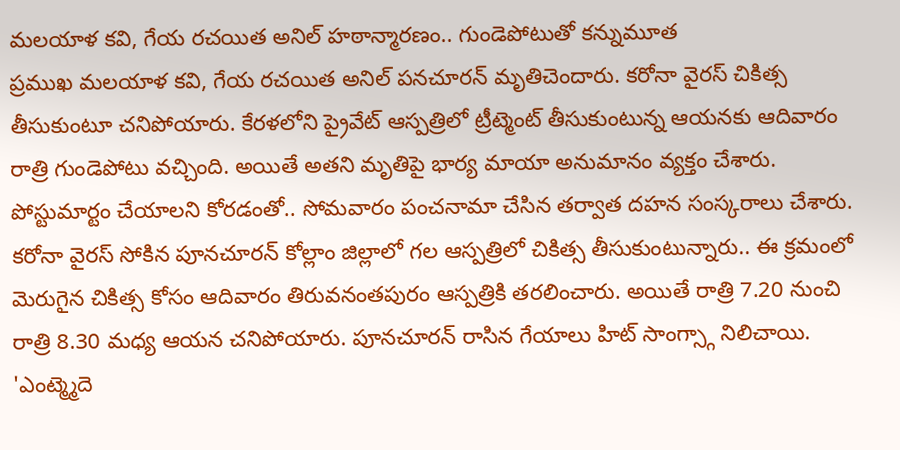మలయాళ కవి, గేయ రచయిత అనిల్ హఠాన్మారణం.. గుండెపోటుతో కన్నుమూత
ప్రముఖ మలయాళ కవి, గేయ రచయిత అనిల్ పనచూరన్ మృతిచెందారు. కరోనా వైరస్ చికిత్స తీసుకుంటూ చనిపోయారు. కేరళలోని ప్రైవేట్ ఆస్పత్రిలో ట్రీట్మెంట్ తీసుకుంటున్న ఆయనకు ఆదివారం రాత్రి గుండెపోటు వచ్చింది. అయితే అతని మృతిపై భార్య మాయా అనుమానం వ్యక్తం చేశారు. పోస్టుమార్టం చేయాలని కోరడంతో.. సోమవారం పంచనామా చేసిన తర్వాత దహన సంస్కరాలు చేశారు.
కరోనా వైరస్ సోకిన పూనచూరన్ కోల్లాం జిల్లాలో గల ఆస్పత్రిలో చికిత్స తీసుకుంటున్నారు.. ఈ క్రమంలో మెరుగైన చికిత్స కోసం ఆదివారం తిరువనంతపురం ఆస్పత్రికి తరలించారు. అయితే రాత్రి 7.20 నుంచి రాత్రి 8.30 మధ్య ఆయన చనిపోయారు. పూనచూరన్ రాసిన గేయాలు హిట్ సాంగ్స్గా నిలిచాయి. 'ఎంట్మ్మెదె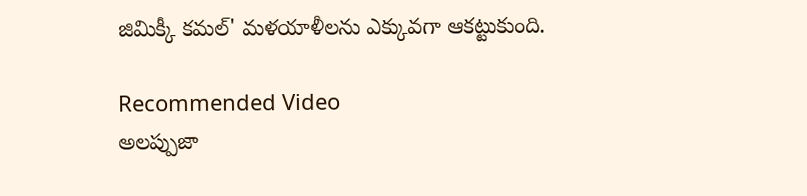జిమిక్కీ కమల్' మళయాళీలను ఎక్కువగా ఆకట్టుకుంది.

Recommended Video
అలప్పుజా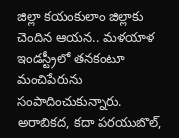జిల్లా కయంకులాం జిల్లాకు చెందిన ఆయన.. మళయాళ ఇండస్ట్రీలో తనకంటూ మంచిపేరును సంపాదించుకున్నారు. అరాబికద, కదా పరయుబొల్,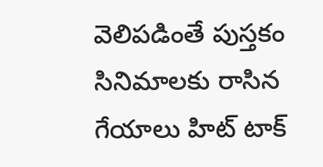వెలిపడింతే పుస్తకం సినిమాలకు రాసిన గేయాలు హిట్ టాక్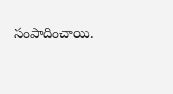సంపాదించాయి.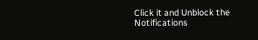Click it and Unblock the Notifications